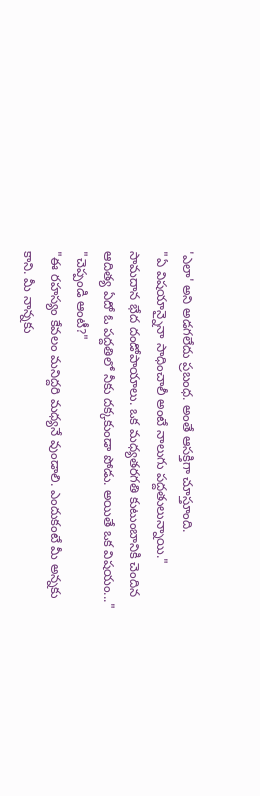'ఎలా' అని అడగలేదు ప్రబంధ. అంతే ఆసక్తిగా చూస్తూంది.
"ఏ విషయాన్నైనా సాధించాలీ అంటే నాలుగు పద్దతులున్నాయి." సామదాన భేద దండోపాయాలు. ఒక మధ్యతరగతి కుటుంబానికి చెందిన ఆదిత్య ఏదో ఓ పద్దతిలో నీకు దక్కకుండా పోడు. అయితే ఒక విషయం..."
"చెప్పండి ఆంటీ?"
"ఈ రహస్యం కేవలం మనిద్దరి మధ్యనే వుండాలి. ఎందుకంటే మీ అన్నకు కాని. మీ నాన్నకు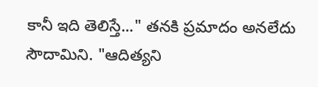కానీ ఇది తెలిస్తే..." తనకి ప్రమాదం అనలేదు సౌదామిని. "ఆదిత్యని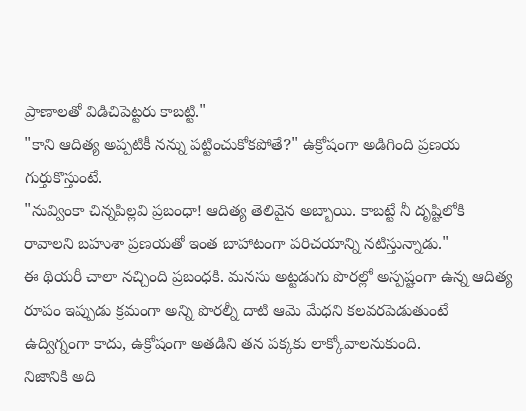ప్రాణాలతో విడిచిపెట్టరు కాబట్టి."
"కాని ఆదిత్య అప్పటికీ నన్ను పట్టించుకోకపోతే?" ఉక్రోషంగా అడిగింది ప్రణయ గుర్తుకొస్తుంటే.
"నువ్వింకా చిన్నపిల్లవి ప్రబంధా! ఆదిత్య తెలివైన అబ్బాయి. కాబట్టే నీ దృష్టిలోకి రావాలని బహుశా ప్రణయతో ఇంత బాహాటంగా పరిచయాన్ని నటిస్తున్నాడు."
ఈ థియరీ చాలా నచ్చింది ప్రబంధకి. మనసు అట్టడుగు పొరల్లో అస్పష్టంగా ఉన్న ఆదిత్య రూపం ఇప్పుడు క్రమంగా అన్ని పొరల్నీ దాటి ఆమె మేధని కలవరపెడుతుంటే ఉద్విగ్నంగా కాదు, ఉక్రోషంగా అతడిని తన పక్కకు లాక్కోవాలనుకుంది.
నిజానికి అది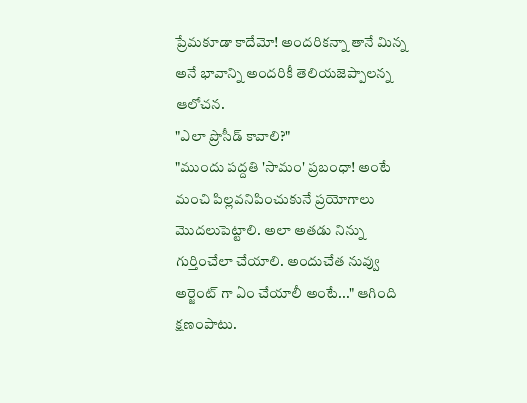ప్రేమకూడా కాదేమో! అందరికన్నా తానే మిన్న అనే భావాన్ని అందరికీ తెలియజెప్పాలన్న ఆలోచన.
"ఎలా ప్రొసీడ్ కావాలి?"
"ముందు పద్దతి 'సామం' ప్రబంధా! అంటే మంచి పిల్లవనిపించుకునే ప్రయోగాలు మొదలుపెట్టాలి. అలా అతడు నిన్ను గుర్తించేలా చేయాలి. అందుచేత నువ్వు అర్జెంట్ గా ఏం చేయాలీ అంటే..." ఆగింది క్షణంపాటు.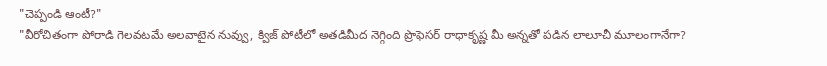"చెప్పండి ఆంటీ?"
"వీరోచితంగా పోరాడి గెలవటమే అలవాటైన నువ్వు, క్విజ్ పోటీలో అతడిమీద నెగ్గింది ప్రొఫెసర్ రాధాకృష్ణ మీ అన్నతో పడిన లాలూచీ మూలంగానేగా?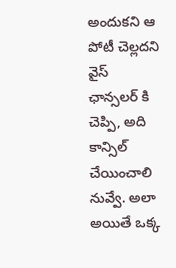అందుకని ఆ పోటీ చెల్లదని వైస్ ఛాన్సలర్ కి చెప్పి, అది కాన్సిల్ చేయించాలి నువ్వే. అలా అయితే ఒక్క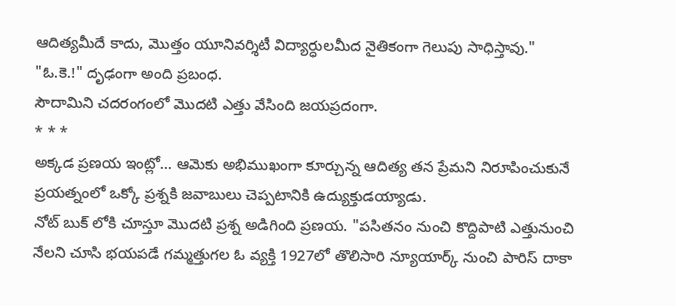ఆదిత్యమీదే కాదు, మొత్తం యూనివర్శిటీ విద్యార్ధులమీద నైతికంగా గెలుపు సాధిస్తావు."
"ఓ.కె.!" దృఢంగా అంది ప్రబంధ.
సౌదామిని చదరంగంలో మొదటి ఎత్తు వేసింది జయప్రదంగా.
* * *
అక్కడ ప్రణయ ఇంట్లో... ఆమెకు అభిముఖంగా కూర్చున్న ఆదిత్య తన ప్రేమని నిరూపించుకునే ప్రయత్నంలో ఒక్కో ప్రశ్నకి జవాబులు చెప్పటానికి ఉద్యుక్తుడయ్యాడు.
నోట్ బుక్ లోకి చూస్తూ మొదటి ప్రశ్న అడిగింది ప్రణయ. "పసితనం నుంచి కొద్దిపాటి ఎత్తునుంచి నేలని చూసి భయపడే గమ్మత్తుగల ఓ వ్యక్తి 1927లో తొలిసారి న్యూయార్క్ నుంచి పారిస్ దాకా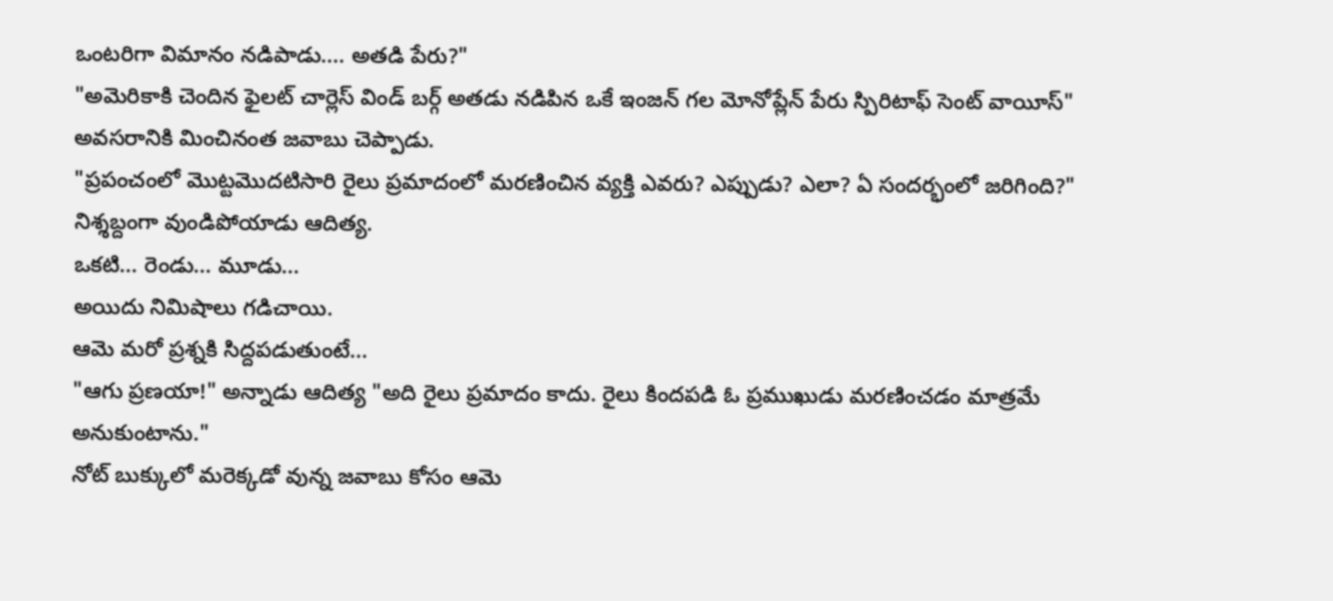ఒంటరిగా విమానం నడిపాడు.... అతడి పేరు?"
"అమెరికాకి చెందిన ఫైలట్ చార్లెస్ విండ్ బర్గ్ అతడు నడిపిన ఒకే ఇంజన్ గల మోనోప్లేన్ పేరు స్పిరిటాఫ్ సెంట్ వాయీస్" అవసరానికి మించినంత జవాబు చెప్పాడు.
"ప్రపంచంలో మొట్టమొదటిసారి రైలు ప్రమాదంలో మరణించిన వ్యక్తి ఎవరు? ఎప్పుడు? ఎలా? ఏ సందర్భంలో జరిగింది?"
నిశ్శబ్దంగా వుండిపోయాడు ఆదిత్య.
ఒకటి... రెండు... మూడు...
అయిదు నిమిషాలు గడిచాయి.
ఆమె మరో ప్రశ్నకి సిద్దపడుతుంటే...
"ఆగు ప్రణయా!" అన్నాడు ఆదిత్య "అది రైలు ప్రమాదం కాదు. రైలు కిందపడి ఓ ప్రముఖుడు మరణించడం మాత్రమే అనుకుంటాను."
నోట్ బుక్కులో మరెక్కడో వున్న జవాబు కోసం ఆమె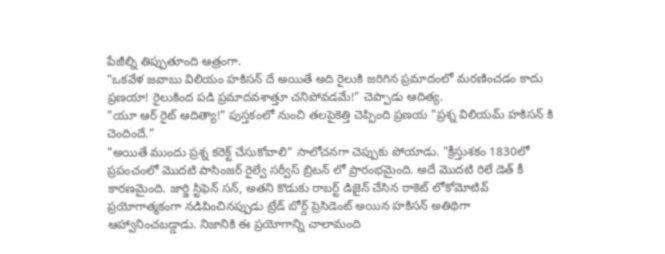పేజీల్ని తిప్పుతూంది ఆత్రంగా.
"ఒకవేళ జవాబు విలియం హకిసన్ దే అయితే అది రైలుకి జరిగిన ప్రమాదంలో మరణించడం కాదు ప్రణయా! రైలుకింద పడి ప్రమాదవశాత్తూ చనిపోవడమే!" చెప్పాడు ఆదిత్య.
"యూ ఆర్ రైట్ ఆదిత్యా!" పుస్తకంలో నుంచి తలపైకెత్తి చెప్పింది ప్రణయ "ప్రశ్న విలియమ్ హకిసన్ కి చెందిందే."
"అయితే ముందు ప్రశ్న కరెక్ట్ చేసుకోవాలి" సాలోచనగా చెప్పుకు పోయాడు. "క్రీస్తుశకం 1830లో ప్రపంచంలో మొదటి పాసింజర్ రైల్వే సర్వీస్ బ్రిటన్ లో ప్రారంభమైంది. అదే మొదటి రిలే డెత్ కీ కారణమైంది. జార్జి స్టిఫెన్ సన్, అతని కొడుకు రాబర్ట్ డిజైన్ చేసిన రాకెట్ లోకోమోటివ్ ప్రయోగాత్మకంగా నడిపించినప్పుడు ట్రేడ్ బోర్డ్ ప్రెసిడెంట్ అయిన హకిసన్ అతిథిగా ఆహ్వానించబడ్డాడు. నిజానికి ఈ ప్రయోగాన్ని చాలామంది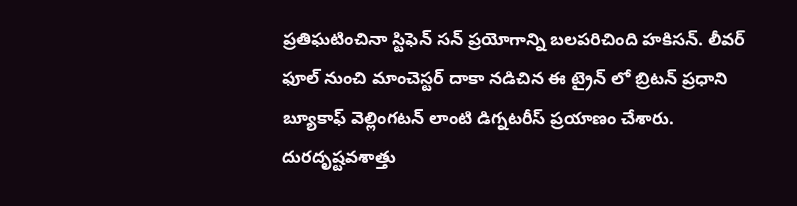ప్రతిఘటించినా స్టిఫెన్ సన్ ప్రయోగాన్ని బలపరిచింది హకిసన్. లీవర్ ఫూల్ నుంచి మాంచెస్టర్ దాకా నడిచిన ఈ ట్రైన్ లో బ్రిటన్ ప్రధాని బ్యూకాఫ్ వెల్లింగటన్ లాంటి డిగ్నటరీస్ ప్రయాణం చేశారు. దురదృష్టవశాత్తు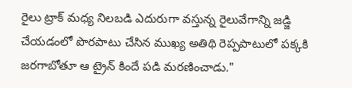రైలు ట్రాక్ మధ్య నిలబడి ఎదురుగా వస్తున్న రైలువేగాన్ని జడ్జి చేయడంలో పొరపాటు చేసిన ముఖ్య అతిథి రెప్పపాటులో పక్కకి జరగాబోతూ ఆ ట్రైన్ కిందే పడి మరణించాడు."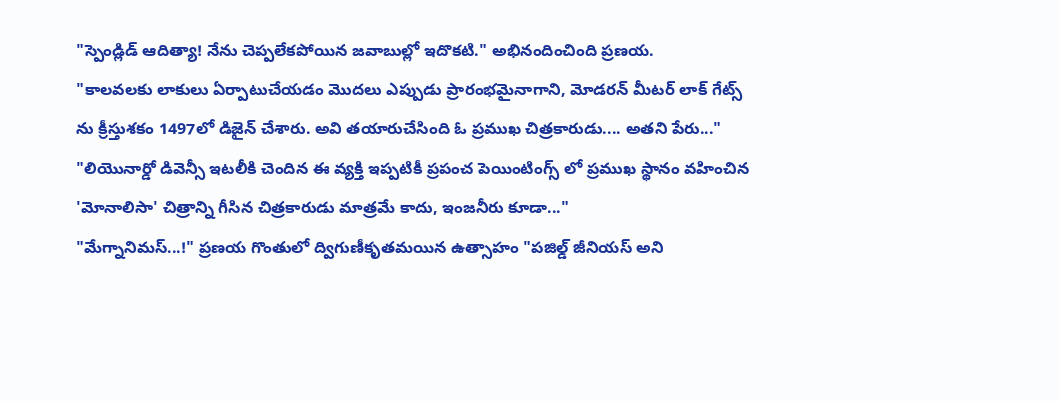"స్పెండ్లిడ్ ఆదిత్యా! నేను చెప్పలేకపోయిన జవాబుల్లో ఇదొకటి." అభినందించింది ప్రణయ.
"కాలవలకు లాకులు ఏర్పాటుచేయడం మొదలు ఎప్పుడు ప్రారంభమైనాగాని, మోడరన్ మీటర్ లాక్ గేట్స్ ను క్రీస్తుశకం 1497లో డిజైన్ చేశారు. అవి తయారుచేసింది ఓ ప్రముఖ చిత్రకారుడు.... అతని పేరు..."
"లియొనార్డో డివెన్సీ ఇటలీకి చెందిన ఈ వ్యక్తి ఇప్పటికీ ప్రపంచ పెయింటింగ్స్ లో ప్రముఖ స్థానం వహించిన 'మోనాలిసా' చిత్రాన్ని గీసిన చిత్రకారుడు మాత్రమే కాదు, ఇంజనీరు కూడా..."
"మేగ్నానిమస్...!" ప్రణయ గొంతులో ద్విగుణీకృతమయిన ఉత్సాహం "పజిల్డ్ జీనియస్ అని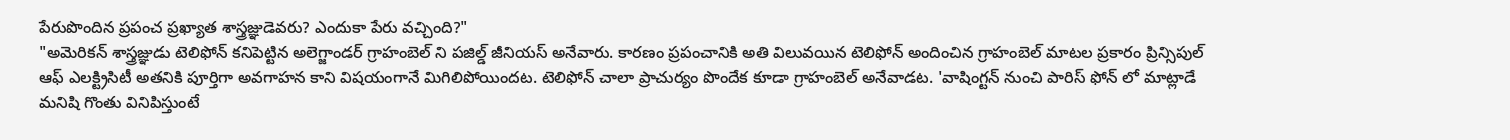పేరుపొందిన ప్రపంచ ప్రఖ్యాత శాస్త్రజ్ఞుడెవరు? ఎందుకా పేరు వచ్చింది?"
"అమెరికన్ శాస్త్రజ్ఞుడు టెలిఫోన్ కనిపెట్టిన అలెగ్జాండర్ గ్రాహంబెల్ ని పజిల్డ్ జీనియస్ అనేవారు. కారణం ప్రపంచానికి అతి విలువయిన టెలిఫోన్ అందించిన గ్రాహంబెల్ మాటల ప్రకారం ప్రిన్సిపుల్ ఆఫ్ ఎలక్ట్రిసిటీ అతనికి పూర్తిగా అవగాహన కాని విషయంగానే మిగిలిపోయిందట. టెలిఫోన్ చాలా ప్రాచుర్యం పొందేక కూడా గ్రాహంబెల్ అనేవాడట. 'వాషింగ్టన్ నుంచి పారిస్ ఫోన్ లో మాట్లాడే మనిషి గొంతు వినిపిస్తుంటే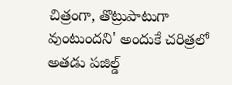చిత్రంగా, తొట్రుపాటుగా వుంటుందని' అందుకే చరిత్రలో అతడు పజిల్డ్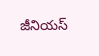జీనియస్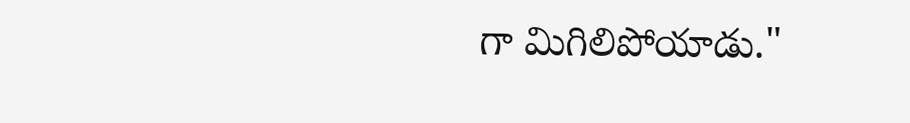గా మిగిలిపోయాడు."